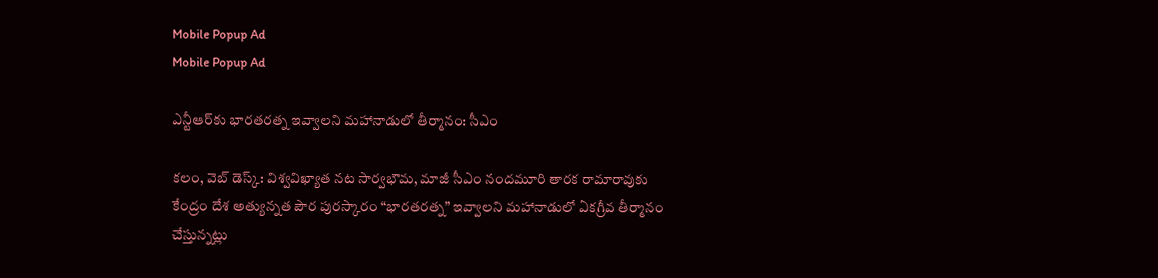Mobile Popup Ad
Mobile Popup Ad

ఎన్టీఆర్‌కు భారతరత్న ఇవ్వాలని మహానాడులో తీర్మానం: సీఎం

కలం, వెబ్ డెస్క్: విశ్వవిఖ్యాత నట సార్వభౌమ, మాజీ సీఎం నందమూరి తారక రామారావుకు కేంద్రం దేశ అత్యున్నత పౌర పురస్కారం “భారతరత్న” ఇవ్వాలని మహానాడులో ఏకగ్రీవ తీర్మానం చేస్తున్నట్లు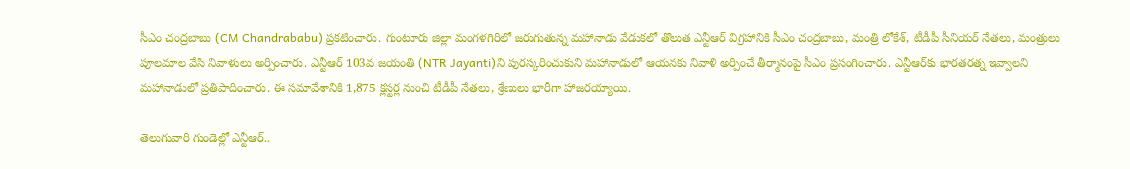సీఎం చంద్రబాబు (CM Chandrababu) ప్రకటించారు. గుంటూరు జిల్లా మంగళగిరిలో జరుగుతున్న మహానాడు వేడుకలో తొలుత ఎన్టీఆర్ విగ్రహానికి సీఎం చంద్రబాబు, మంత్రి లోకేశ్, టీడీపీ సీనియర్ నేతలు, మంత్రులు పూలమాల వేసి నివాళులు అర్పించారు. ఎన్టీఆర్‌ 103వ జయంతి (NTR Jayanti)ని పురస్కరించుకుని మహానాడులో ఆయనకు నివాళి అర్పించే తీర్మానంపై సీఎం ప్రసంగించారు. ఎన్టీఆర్‌కు భారతరత్న ఇవ్వాలని మహానాడులో ప్రతిపాదించారు. ఈ సమావేశానికి 1,875 క్లస్టర్ల నుంచి టీడీపీ నేతలు, శ్రేణులు భారీగా హాజరయ్యాయి.

తెలుగువారి గుండెల్లో ఎన్టీఆర్..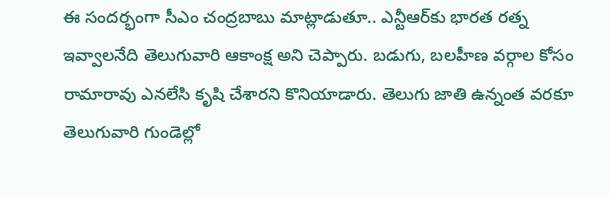ఈ సందర్భంగా సీఎం చంద్రబాబు మాట్లాడుతూ.. ఎన్టీఆర్‌కు భారత రత్న ఇవ్వాలనేది తెలుగువారి ఆకాంక్ష అని చెప్పారు. బడుగు, బలహీణ వర్గాల కోసం రామారావు ఎనలేసి కృషి చేశారని కొనియాడారు. తెలుగు జాతి ఉన్నంత వరకూ తెలుగువారి గుండెల్లో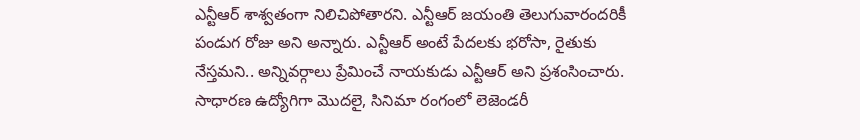ఎన్టీఆర్ శాశ్వతంగా నిలిచిపోతారని. ఎన్టీఆర్ జయంతి తెలుగువారందరికీ పండుగ రోజు అని అన్నారు. ఎన్టీఆర్‌ అంటే పేదలకు భరోసా, రైతుకు నేస్తమని.. అన్నివర్గాలు ప్రేమించే నాయకుడు ఎన్టీఆర్ అని ప్రశంసించారు. సాధారణ ఉద్యోగిగా మొదలై, సినిమా రంగంలో లెజెండరీ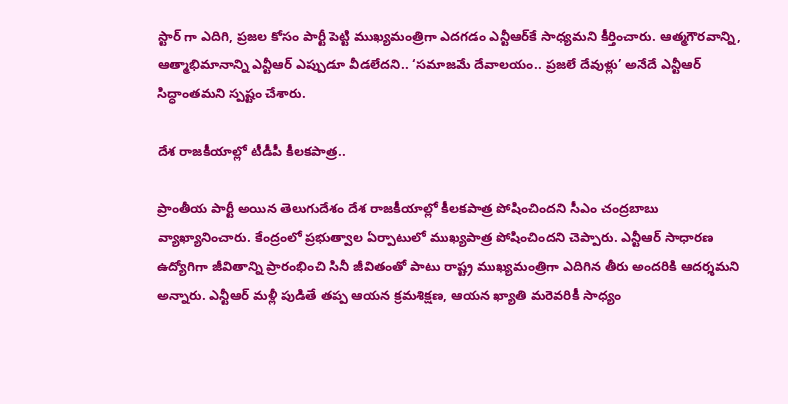స్టార్ గా ఎదిగి, ప్రజల కోసం పార్టీ పెట్టి ముఖ్యమంత్రిగా ఎదగడం ఎన్టీఆర్‌కే సాధ్యమని కీర్తించారు. ఆత్మగౌరవాన్ని, ఆత్మాభిమానాన్ని ఎన్టీఆర్ ఎప్పుడూ వీడలేదని.. ‘సమాజమే దేవాలయం.. ప్రజలే దేవుళ్లు’ అనేదే ఎన్టీఆర్‌ సిద్ధాంతమని స్పష్టం చేశారు.

దేశ రాజకీయాల్లో టీడీపీ కీలకపాత్ర..

ప్రాంతీయ పార్టీ అయిన తెలుగుదేశం దేశ రాజకీయాల్లో కీలకపాత్ర పోషించిందని సీఎం చంద్రబాబు వ్యాఖ్యానించారు. కేంద్రంలో ప్రభుత్వాల ఏర్పాటులో ముఖ్యపాత్ర పోషించిందని చెప్పారు. ఎన్టీఆర్ సాధారణ ఉద్యోగిగా జీవితాన్ని ప్రారంభించి సినీ జీవితంతో పాటు రాష్ట్ర ముఖ్యమంత్రిగా ఎదిగిన తీరు అందరికి ఆదర్శమని అన్నారు. ఎన్టీఆర్ మళ్లీ పుడితే తప్ప ఆయన క్రమశిక్షణ, ఆయన ఖ్యాతి మరెవరికీ సాధ్యం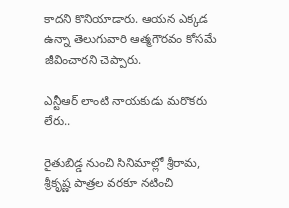కాదని కొనియాడారు. ఆయన ఎక్కడ ఉన్నా తెలుగువారి ఆత్మగౌరవం కోసమే జీవించారని చెప్పారు.

ఎన్టీఆర్ లాంటి నాయకుడు మరొకరు లేరు..

రైతుబిడ్డ నుంచి సినిమాల్లో శ్రీరామ, శ్రీకృష్ణ పాత్రల వరకూ నటించి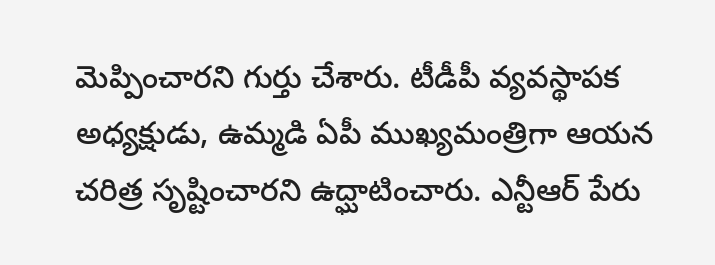మెప్పించారని గుర్తు చేశారు. టీడీపీ వ్యవస్థాపక అధ్యక్షుడు, ఉమ్మడి ఏపీ ముఖ్యమంత్రిగా ఆయన చరిత్ర సృష్టించారని ఉద్ఘాటించారు. ఎన్టీఆర్ పేరు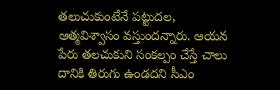తలుచుకుంటేనే పట్టుదల, ఆత్మవిశ్వాసం వస్తుందన్నారు. ఆయన పేరు తలచుకుని సంకల్పం చేస్తే చాలు దానికి తిరుగు ఉండదని సీఎం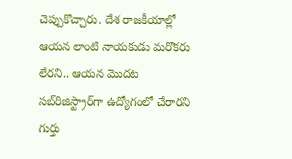చెప్పుకొచ్చారు. దేశ రాజకీయాల్లో ఆయన లాంటి నాయకుడు మరొకరు లేరని.. ఆయన మొదట సబ్‌రిజిస్ట్రార్‌గా ఉద్యోగంలో చేరారని గుర్తు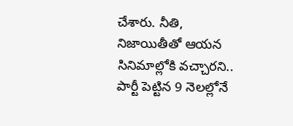చేశారు. నీతి, నిజాయితీతో ఆయన సినిమాల్లోకి వచ్చారని.. పార్టీ పెట్టిన 9 నెలల్లోనే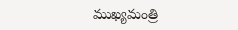ముఖ్యమంత్రి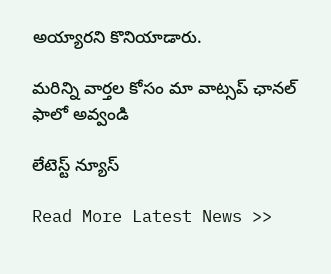అయ్యారని కొనియాడారు.

మ‌రిన్ని వార్త‌ల కోసం మా వాట్స‌ప్ ఛాన‌ల్ ఫాలో అవ్వండి

లేటెస్ట్ న్యూస్‌

Read More Latest News >>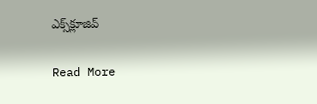ఎక్స్‌క్లూజివ్‌

Read More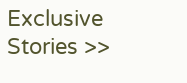Exclusive Stories >>